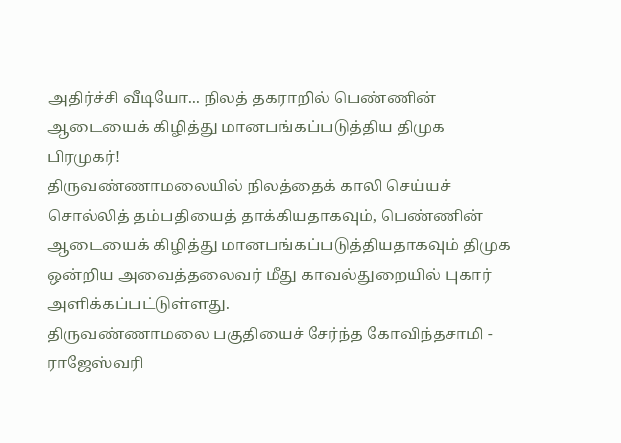அதிர்ச்சி வீடியோ... நிலத் தகராறில் பெண்ணின் ஆடையைக் கிழித்து மானபங்கப்படுத்திய திமுக பிரமுகர்!
திருவண்ணாமலையில் நிலத்தைக் காலி செய்யச் சொல்லித் தம்பதியைத் தாக்கியதாகவும், பெண்ணின் ஆடையைக் கிழித்து மானபங்கப்படுத்தியதாகவும் திமுக ஒன்றிய அவைத்தலைவர் மீது காவல்துறையில் புகார் அளிக்கப்பட்டுள்ளது.
திருவண்ணாமலை பகுதியைச் சேர்ந்த கோவிந்தசாமி - ராஜேஸ்வரி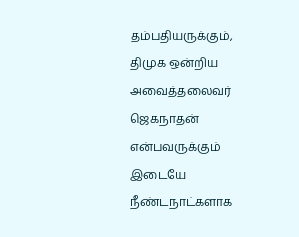தம்பதியருக்கும், திமுக ஒன்றிய அவைத்தலைவர் ஜெகநாதன் என்பவருக்கும் இடையே நீண்டநாட்களாக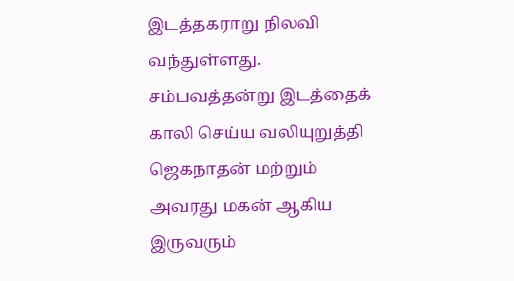இடத்தகராறு நிலவி வந்துள்ளது.
சம்பவத்தன்று இடத்தைக் காலி செய்ய வலியுறுத்தி ஜெகநாதன் மற்றும் அவரது மகன் ஆகிய இருவரும்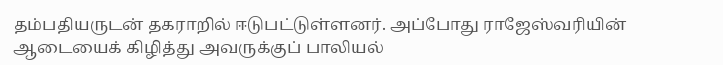தம்பதியருடன் தகராறில் ஈடுபட்டுள்ளனர். அப்போது ராஜேஸ்வரியின் ஆடையைக் கிழித்து அவருக்குப் பாலியல்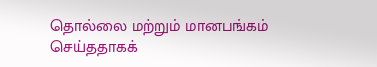தொல்லை மற்றும் மானபங்கம் செய்ததாகக்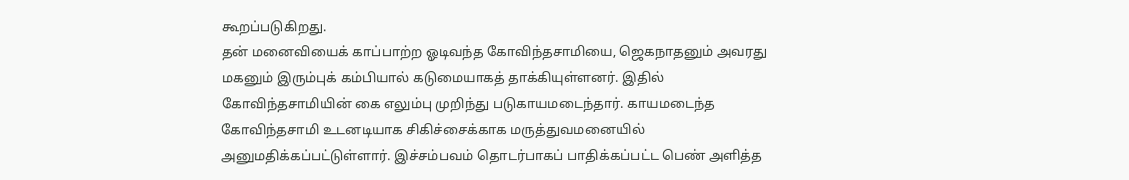கூறப்படுகிறது.
தன் மனைவியைக் காப்பாற்ற ஓடிவந்த கோவிந்தசாமியை, ஜெகநாதனும் அவரது மகனும் இரும்புக் கம்பியால் கடுமையாகத் தாக்கியுள்ளனர். இதில் கோவிந்தசாமியின் கை எலும்பு முறிந்து படுகாயமடைந்தார். காயமடைந்த கோவிந்தசாமி உடனடியாக சிகிச்சைக்காக மருத்துவமனையில் அனுமதிக்கப்பட்டுள்ளார். இச்சம்பவம் தொடர்பாகப் பாதிக்கப்பட்ட பெண் அளித்த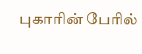புகாரின் பேரில்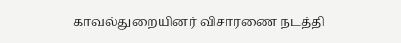காவல்துறையினர் விசாரணை நடத்தி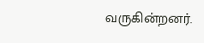வருகின்றனர்.